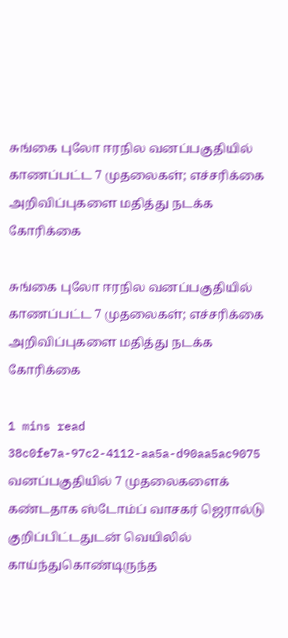சுங்கை புலோ ஈரநில வனப்பகுதியில் காணப்பட்ட 7 முதலைகள்; எச்சரிக்கை அறிவிப்புகளை மதித்து நடக்க கோரிக்கை

சுங்கை புலோ ஈரநில வனப்பகுதியில் காணப்பட்ட 7 முதலைகள்; எச்சரிக்கை அறிவிப்புகளை மதித்து நடக்க கோரிக்கை

1 mins read
38c0fe7a-97c2-4112-aa5a-d90aa5ac9075
வனப்பகுதியில் 7 முதலைகளைக் கண்டதாக ஸ்டோம்ப் வாசகர் ஜெரால்டு குறிப்பிட்டதுடன் வெயிலில் காய்ந்துகொண்டிருந்த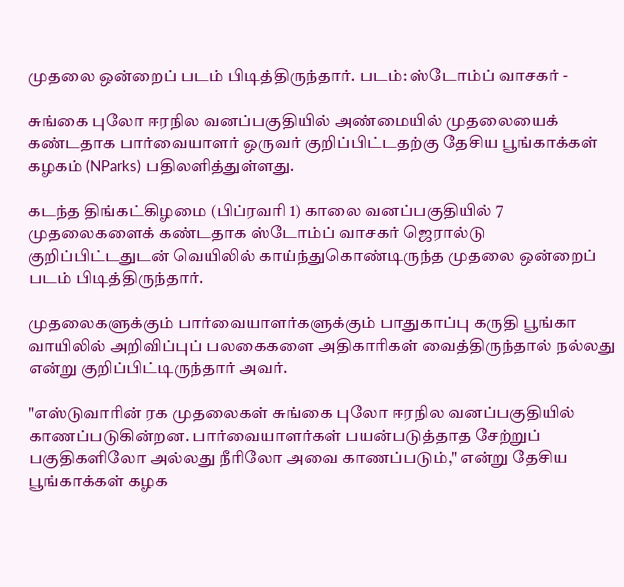முதலை ஒன்றைப் படம் பிடித்திருந்தார். படம்: ஸ்டோம்ப் வாசகர் -

சுங்கை புலோ ஈரநில வனப்பகுதியில் அண்மையில் முதலையைக் கண்டதாக பார்வையாளர் ஒருவர் குறிப்பிட்டதற்கு தேசிய பூங்காக்கள் கழகம் (NParks) பதிலளித்துள்ளது.

கடந்த திங்கட்கிழமை (பிப்ரவரி 1) காலை வனப்பகுதியில் 7 முதலைகளைக் கண்டதாக ஸ்டோம்ப் வாசகர் ஜெரால்டு குறிப்பிட்டதுடன் வெயிலில் காய்ந்துகொண்டிருந்த முதலை ஒன்றைப் படம் பிடித்திருந்தார்.

முதலைகளுக்கும் பார்வையாளர்களுக்கும் பாதுகாப்பு கருதி பூங்கா வாயிலில் அறிவிப்புப் பலகைகளை அதிகாரிகள் வைத்திருந்தால் நல்லது என்று குறிப்பிட்டிருந்தார் அவர்.

"எஸ்டுவாரின் ரக முதலைகள் சுங்கை புலோ ஈரநில வனப்பகுதியில் காணப்படுகின்றன. பார்வையாளர்கள் பயன்படுத்தாத சேற்றுப் பகுதிகளிலோ அல்லது நீரிலோ அவை காணப்படும்," என்று தேசிய பூங்காக்கள் கழக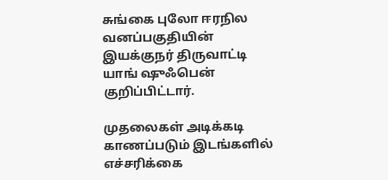சுங்கை புலோ ஈரநில வனப்பகுதியின் இயக்குநர் திருவாட்டி யாங் ஷுஃபென் குறிப்பிட்டார்.

முதலைகள் அடிக்கடி காணப்படும் இடங்களில் எச்சரிக்கை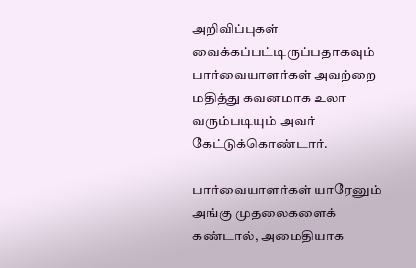அறிவிப்புகள் வைக்கப்பட்டிருப்பதாகவும் பார்வையாளர்கள் அவற்றை மதித்து கவனமாக உலா வரும்படியும் அவர் கேட்டுக்கொண்டார்.

பார்வையாளர்கள் யாரேனும் அங்கு முதலைகளைக் கண்டால், அமைதியாக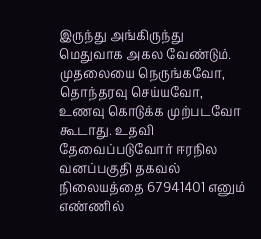இருந்து அங்கிருந்து மெதுவாக அகல வேண்டும். முதலையை நெருங்கவோ, தொந்தரவு செய்யவோ, உணவு கொடுக்க முற்படவோ கூடாது. உதவி தேவைப்படுவோர் ஈரநில வனப்பகுதி தகவல் நிலையத்தை 67941401 எனும் எண்ணில்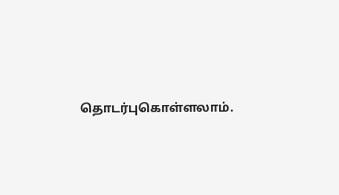தொடர்புகொள்ளலாம்.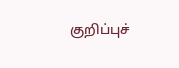குறிப்புச்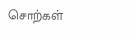சொற்கள்